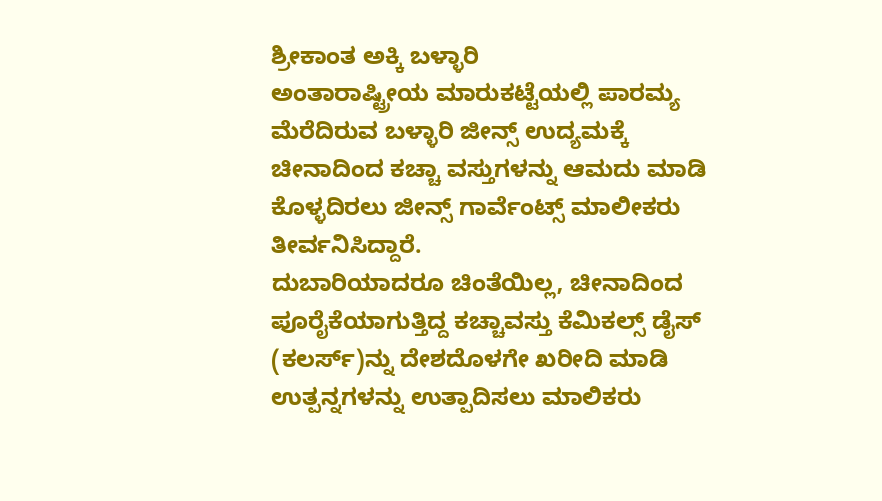ಶ್ರೀಕಾಂತ ಅಕ್ಕಿ ಬಳ್ಳಾರಿ
ಅಂತಾರಾಷ್ಟ್ರೀಯ ಮಾರುಕಟ್ಟೆಯಲ್ಲಿ ಪಾರಮ್ಯ ಮೆರೆದಿರುವ ಬಳ್ಳಾರಿ ಜೀನ್ಸ್ ಉದ್ಯಮಕ್ಕೆ ಚೀನಾದಿಂದ ಕಚ್ಚಾ ವಸ್ತುಗಳನ್ನು ಆಮದು ಮಾಡಿ ಕೊಳ್ಳದಿರಲು ಜೀನ್ಸ್ ಗಾರ್ವೆಂಟ್ಸ್ ಮಾಲೀಕರು ತೀರ್ವನಿಸಿದ್ದಾರೆ.
ದುಬಾರಿಯಾದರೂ ಚಿಂತೆಯಿಲ್ಲ, ಚೀನಾದಿಂದ ಪೂರೈಕೆಯಾಗುತ್ತಿದ್ದ ಕಚ್ಚಾವಸ್ತು ಕೆಮಿಕಲ್ಸ್ ಡೈಸ್ (ಕಲರ್ಸ್)ನ್ನು ದೇಶದೊಳಗೇ ಖರೀದಿ ಮಾಡಿ ಉತ್ಪನ್ನಗಳನ್ನು ಉತ್ಪಾದಿಸಲು ಮಾಲಿಕರು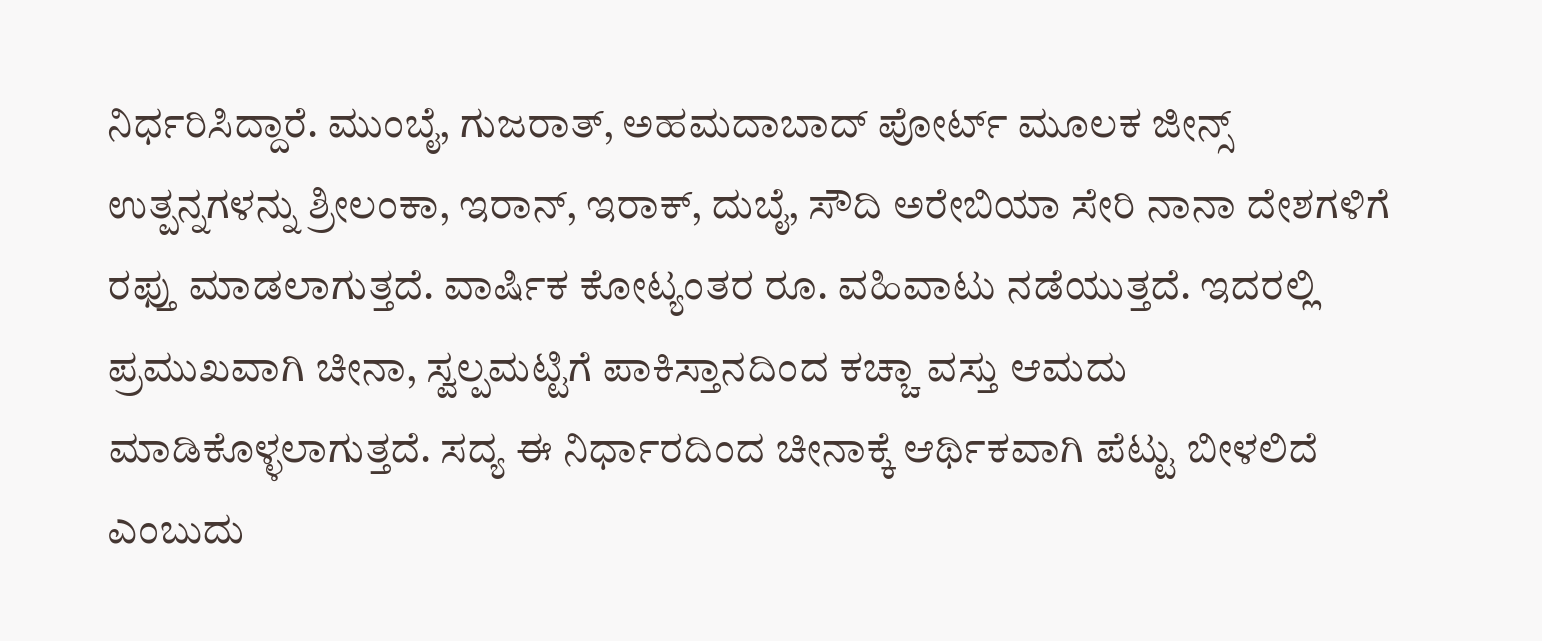ನಿರ್ಧರಿಸಿದ್ದಾರೆ. ಮುಂಬೈ, ಗುಜರಾತ್, ಅಹಮದಾಬಾದ್ ಪೋರ್ಟ್ ಮೂಲಕ ಜೀನ್ಸ್ ಉತ್ಪನ್ನಗಳನ್ನು ಶ್ರೀಲಂಕಾ, ಇರಾನ್, ಇರಾಕ್, ದುಬೈ, ಸೌದಿ ಅರೇಬಿಯಾ ಸೇರಿ ನಾನಾ ದೇಶಗಳಿಗೆ ರಫ್ತು ಮಾಡಲಾಗುತ್ತದೆ. ವಾರ್ಷಿಕ ಕೋಟ್ಯಂತರ ರೂ. ವಹಿವಾಟು ನಡೆಯುತ್ತದೆ. ಇದರಲ್ಲಿ ಪ್ರಮುಖವಾಗಿ ಚೀನಾ, ಸ್ವಲ್ಪಮಟ್ಟಿಗೆ ಪಾಕಿಸ್ತಾನದಿಂದ ಕಚ್ಚಾ ವಸ್ತು ಆಮದು ಮಾಡಿಕೊಳ್ಳಲಾಗುತ್ತದೆ. ಸದ್ಯ ಈ ನಿರ್ಧಾರದಿಂದ ಚೀನಾಕ್ಕೆ ಆರ್ಥಿಕವಾಗಿ ಪೆಟ್ಟು ಬೀಳಲಿದೆ ಎಂಬುದು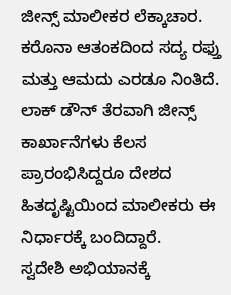ಜೀನ್ಸ್ ಮಾಲೀಕರ ಲೆಕ್ಕಾಚಾರ. ಕರೊನಾ ಆತಂಕದಿಂದ ಸದ್ಯ ರಫ್ತು ಮತ್ತು ಆಮದು ಎರಡೂ ನಿಂತಿದೆ. ಲಾಕ್ ಡೌನ್ ತೆರವಾಗಿ ಜೀನ್ಸ್ ಕಾರ್ಖಾನೆಗಳು ಕೆಲಸ ಪ್ರಾರಂಭಿಸಿದ್ದರೂ ದೇಶದ ಹಿತದೃಷ್ಟಿಯಿಂದ ಮಾಲೀಕರು ಈ ನಿರ್ಧಾರಕ್ಕೆ ಬಂದಿದ್ದಾರೆ.
ಸ್ವದೇಶಿ ಅಭಿಯಾನಕ್ಕೆ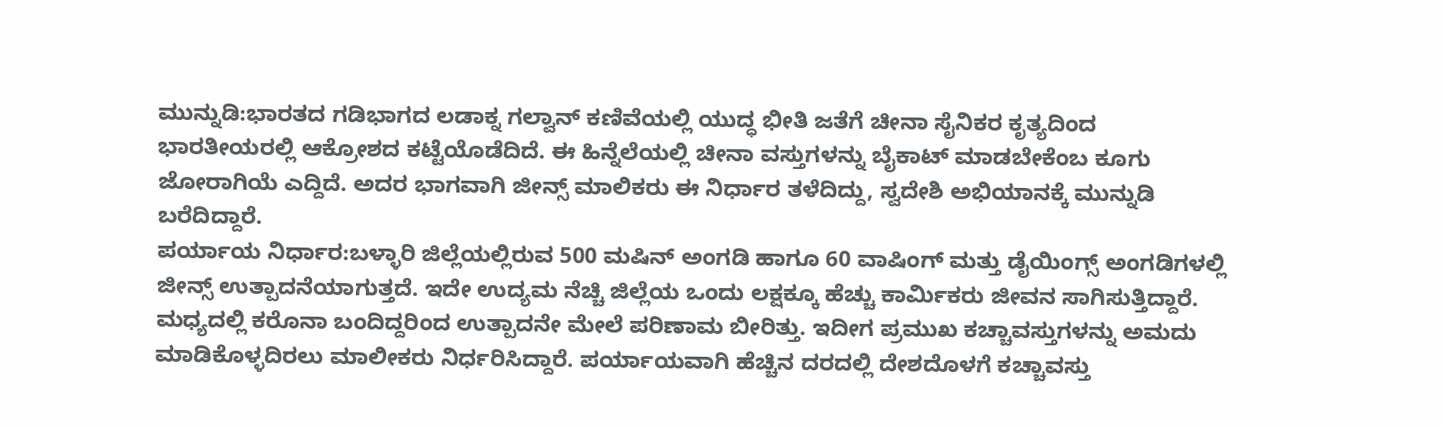ಮುನ್ನುಡಿ:ಭಾರತದ ಗಡಿಭಾಗದ ಲಡಾಕ್ನ ಗಲ್ವಾನ್ ಕಣಿವೆಯಲ್ಲಿ ಯುದ್ಧ ಭೀತಿ ಜತೆಗೆ ಚೀನಾ ಸೈನಿಕರ ಕೃತ್ಯದಿಂದ ಭಾರತೀಯರಲ್ಲಿ ಆಕ್ರೋಶದ ಕಟ್ಟೆಯೊಡೆದಿದೆ. ಈ ಹಿನ್ನೆಲೆಯಲ್ಲಿ ಚೀನಾ ವಸ್ತುಗಳನ್ನು ಬೈಕಾಟ್ ಮಾಡಬೇಕೆಂಬ ಕೂಗು ಜೋರಾಗಿಯೆ ಎದ್ದಿದೆ. ಅದರ ಭಾಗವಾಗಿ ಜೀನ್ಸ್ ಮಾಲಿಕರು ಈ ನಿರ್ಧಾರ ತಳೆದಿದ್ದು, ಸ್ವದೇಶಿ ಅಭಿಯಾನಕ್ಕೆ ಮುನ್ನುಡಿ ಬರೆದಿದ್ದಾರೆ.
ಪರ್ಯಾಯ ನಿರ್ಧಾರ:ಬಳ್ಳಾರಿ ಜಿಲ್ಲೆಯಲ್ಲಿರುವ 500 ಮಷಿನ್ ಅಂಗಡಿ ಹಾಗೂ 60 ವಾಷಿಂಗ್ ಮತ್ತು ಡೈಯಿಂಗ್ಸ್ ಅಂಗಡಿಗಳಲ್ಲಿ ಜೀನ್ಸ್ ಉತ್ಪಾದನೆಯಾಗುತ್ತದೆ. ಇದೇ ಉದ್ಯಮ ನೆಚ್ಚಿ ಜಿಲ್ಲೆಯ ಒಂದು ಲಕ್ಷಕ್ಕೂ ಹೆಚ್ಚು ಕಾರ್ವಿುಕರು ಜೀವನ ಸಾಗಿಸುತ್ತಿದ್ದಾರೆ. ಮಧ್ಯದಲ್ಲಿ ಕರೊನಾ ಬಂದಿದ್ದರಿಂದ ಉತ್ಪಾದನೇ ಮೇಲೆ ಪರಿಣಾಮ ಬೀರಿತ್ತು. ಇದೀಗ ಪ್ರಮುಖ ಕಚ್ಚಾವಸ್ತುಗಳನ್ನು ಅಮದು ಮಾಡಿಕೊಳ್ಳದಿರಲು ಮಾಲೀಕರು ನಿರ್ಧರಿಸಿದ್ದಾರೆ. ಪರ್ಯಾಯವಾಗಿ ಹೆಚ್ಚಿನ ದರದಲ್ಲಿ ದೇಶದೊಳಗೆ ಕಚ್ಚಾವಸ್ತು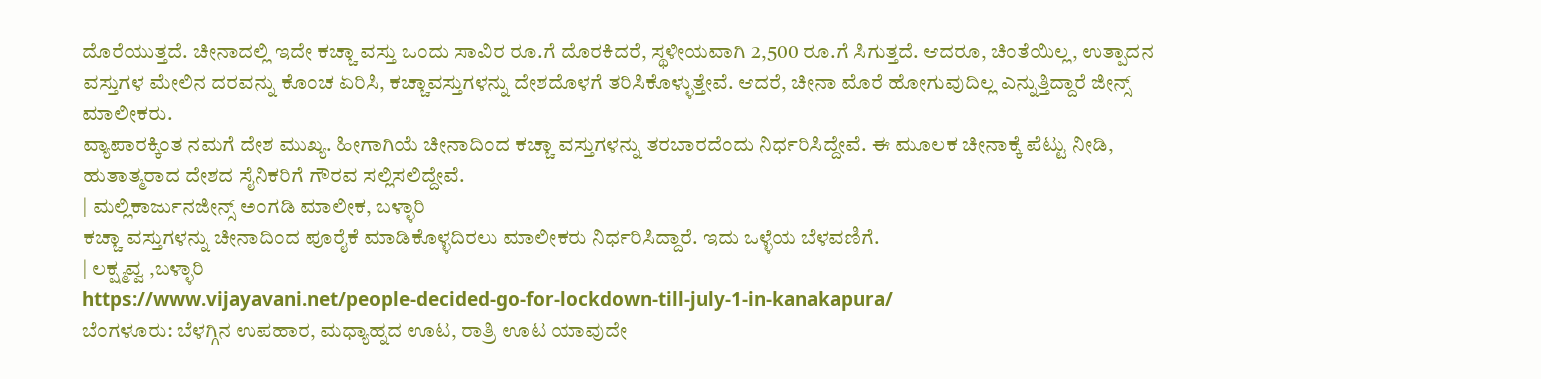ದೊರೆಯುತ್ತದೆ. ಚೀನಾದಲ್ಲಿ ಇದೇ ಕಚ್ಚಾ ವಸ್ತು ಒಂದು ಸಾವಿರ ರೂ.ಗೆ ದೊರಕಿದರೆ, ಸ್ಥಳೀಯವಾಗಿ 2,500 ರೂ.ಗೆ ಸಿಗುತ್ತದೆ. ಆದರೂ, ಚಿಂತೆಯಿಲ್ಲ, ಉತ್ಪಾದನ ವಸ್ತುಗಳ ಮೇಲಿನ ದರವನ್ನು ಕೊಂಚ ಏರಿಸಿ, ಕಚ್ಚಾವಸ್ತುಗಳನ್ನು ದೇಶದೊಳಗೆ ತರಿಸಿಕೊಳ್ಳುತ್ತೇವೆ. ಆದರೆ, ಚೀನಾ ಮೊರೆ ಹೋಗುವುದಿಲ್ಲ ಎನ್ನುತ್ತಿದ್ದಾರೆ ಜೀನ್ಸ್ ಮಾಲೀಕರು.
ವ್ಯಾಪಾರಕ್ಕಿಂತ ನಮಗೆ ದೇಶ ಮುಖ್ಯ. ಹೀಗಾಗಿಯೆ ಚೀನಾದಿಂದ ಕಚ್ಚಾ ವಸ್ತುಗಳನ್ನು ತರಬಾರದೆಂದು ನಿರ್ಧರಿಸಿದ್ದೇವೆ. ಈ ಮೂಲಕ ಚೀನಾಕ್ಕೆ ಪೆಟ್ಟು ನೀಡಿ, ಹುತಾತ್ಮರಾದ ದೇಶದ ಸೈನಿಕರಿಗೆ ಗೌರವ ಸಲ್ಲಿಸಲಿದ್ದೇವೆ.
| ಮಲ್ಲಿಕಾರ್ಜುನಜೀನ್ಸ್ ಅಂಗಡಿ ಮಾಲೀಕ, ಬಳ್ಳಾರಿ
ಕಚ್ಚಾ ವಸ್ತುಗಳನ್ನು ಚೀನಾದಿಂದ ಪೂರೈಕೆ ಮಾಡಿಕೊಳ್ಳದಿರಲು ಮಾಲೀಕರು ನಿರ್ಧರಿಸಿದ್ದಾರೆ. ಇದು ಒಳ್ಳೆಯ ಬೆಳವಣಿಗೆ.
| ಲಕ್ಷ್ಮವ್ವ ,ಬಳ್ಳಾರಿ
https://www.vijayavani.net/people-decided-go-for-lockdown-till-july-1-in-kanakapura/
ಬೆಂಗಳೂರು: ಬೆಳಗ್ಗಿನ ಉಪಹಾರ, ಮಧ್ಯಾಹ್ನದ ಊಟ, ರಾತ್ರಿ ಊಟ ಯಾವುದೇ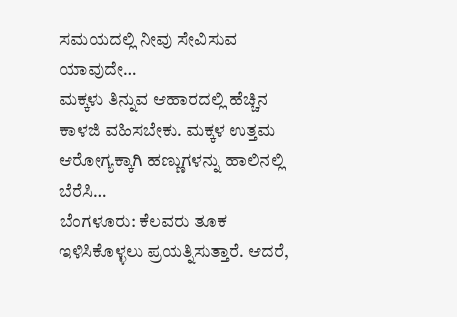ಸಮಯದಲ್ಲಿ ನೀವು ಸೇವಿಸುವ ಯಾವುದೇ…
ಮಕ್ಕಳು ತಿನ್ನುವ ಆಹಾರದಲ್ಲಿ ಹೆಚ್ಚಿನ ಕಾಳಜಿ ವಹಿಸಬೇಕು. ಮಕ್ಕಳ ಉತ್ತಮ ಆರೋಗ್ಯಕ್ಕಾಗಿ ಹಣ್ಣುಗಳನ್ನು ಹಾಲಿನಲ್ಲಿ ಬೆರೆಸಿ…
ಬೆಂಗಳೂರು: ಕೆಲವರು ತೂಕ ಇಳಿಸಿಕೊಳ್ಳಲು ಪ್ರಯತ್ನಿಸುತ್ತಾರೆ. ಆದರೆ,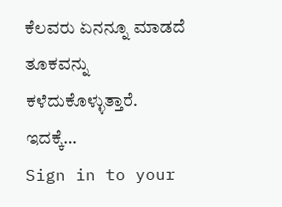ಕೆಲವರು ಏನನ್ನೂ ಮಾಡದೆ ತೂಕವನ್ನು ಕಳೆದುಕೊಳ್ಳುತ್ತಾರೆ. ಇದಕ್ಕೆ…
Sign in to your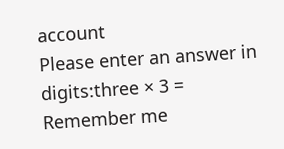account
Please enter an answer in digits:three × 3 =
Remember me